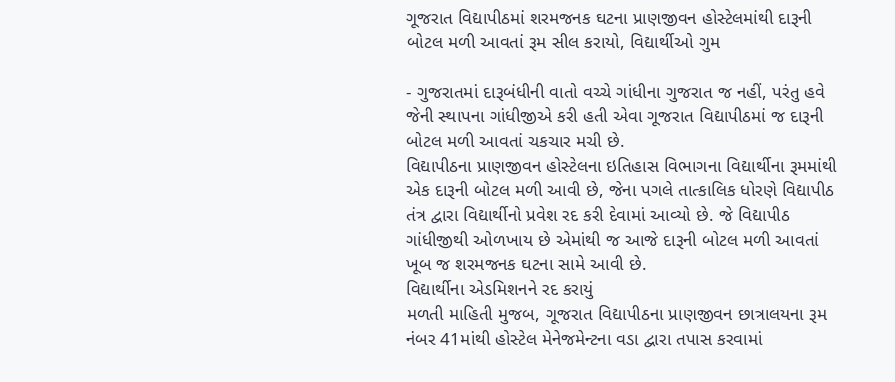ગૂજરાત વિદ્યાપીઠમાં શરમજનક ઘટના પ્રાણજીવન હોસ્ટેલમાંથી દારૂની બોટલ મળી આવતાં રૂમ સીલ કરાયો, વિદ્યાર્થીઓ ગુમ

- ગુજરાતમાં દારૂબંધીની વાતો વચ્ચે ગાંધીના ગુજરાત જ નહીં, પરંતુ હવે જેની સ્થાપના ગાંધીજીએ કરી હતી એવા ગૂજરાત વિદ્યાપીઠમાં જ દારૂની બોટલ મળી આવતાં ચકચાર મચી છે.
વિદ્યાપીઠના પ્રાણજીવન હોસ્ટેલના ઇતિહાસ વિભાગના વિદ્યાર્થીના રૂમમાંથી એક દારૂની બોટલ મળી આવી છે, જેના પગલે તાત્કાલિક ધોરણે વિદ્યાપીઠ તંત્ર દ્વારા વિદ્યાર્થીનો પ્રવેશ રદ કરી દેવામાં આવ્યો છે. જે વિદ્યાપીઠ ગાંધીજીથી ઓળખાય છે એમાંથી જ આજે દારૂની બોટલ મળી આવતાં ખૂબ જ શરમજનક ઘટના સામે આવી છે.
વિદ્યાર્થીના એડમિશનને રદ કરાયું
મળતી માહિતી મુજબ, ગૂજરાત વિદ્યાપીઠના પ્રાણજીવન છાત્રાલયના રૂમ નંબર 41માંથી હોસ્ટેલ મેનેજમેન્ટના વડા દ્વારા તપાસ કરવામાં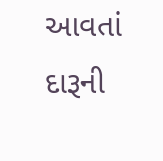આવતાં દારૂની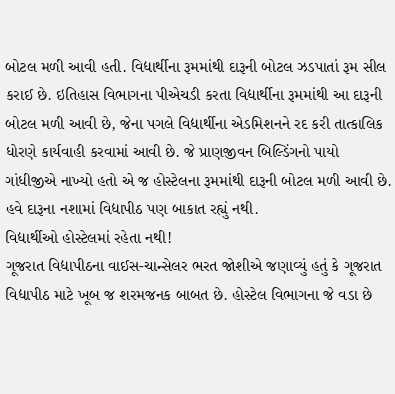બોટલ મળી આવી હતી. વિદ્યાર્થીના રૂમમાંથી દારૂની બોટલ ઝડપાતાં રૂમ સીલ કરાઈ છે. ઇતિહાસ વિભાગના પીએચડી કરતા વિદ્યાર્થીના રૂમમાંથી આ દારૂની બોટલ મળી આવી છે, જેના પગલે વિદ્યાર્થીના એડમિશનને રદ કરી તાત્કાલિક ધોરણે કાર્યવાહી કરવામાં આવી છે. જે પ્રાણજીવન બિલ્ડિંગનો પાયો ગાંધીજીએ નાખ્યો હતો એ જ હોસ્ટેલના રૂમમાંથી દારૂની બોટલ મળી આવી છે. હવે દારૂના નશામાં વિદ્યાપીઠ પણ બાકાત રહ્યું નથી.
વિદ્યાર્થીઓ હોસ્ટેલમાં રહેતા નથી!
ગૂજરાત વિદ્યાપીઠના વાઈસ-ચાન્સેલર ભરત જોશીએ જણાવ્યું હતું કે ગૂજરાત વિદ્યાપીઠ માટે ખૂબ જ શરમજનક બાબત છે. હોસ્ટેલ વિભાગના જે વડા છે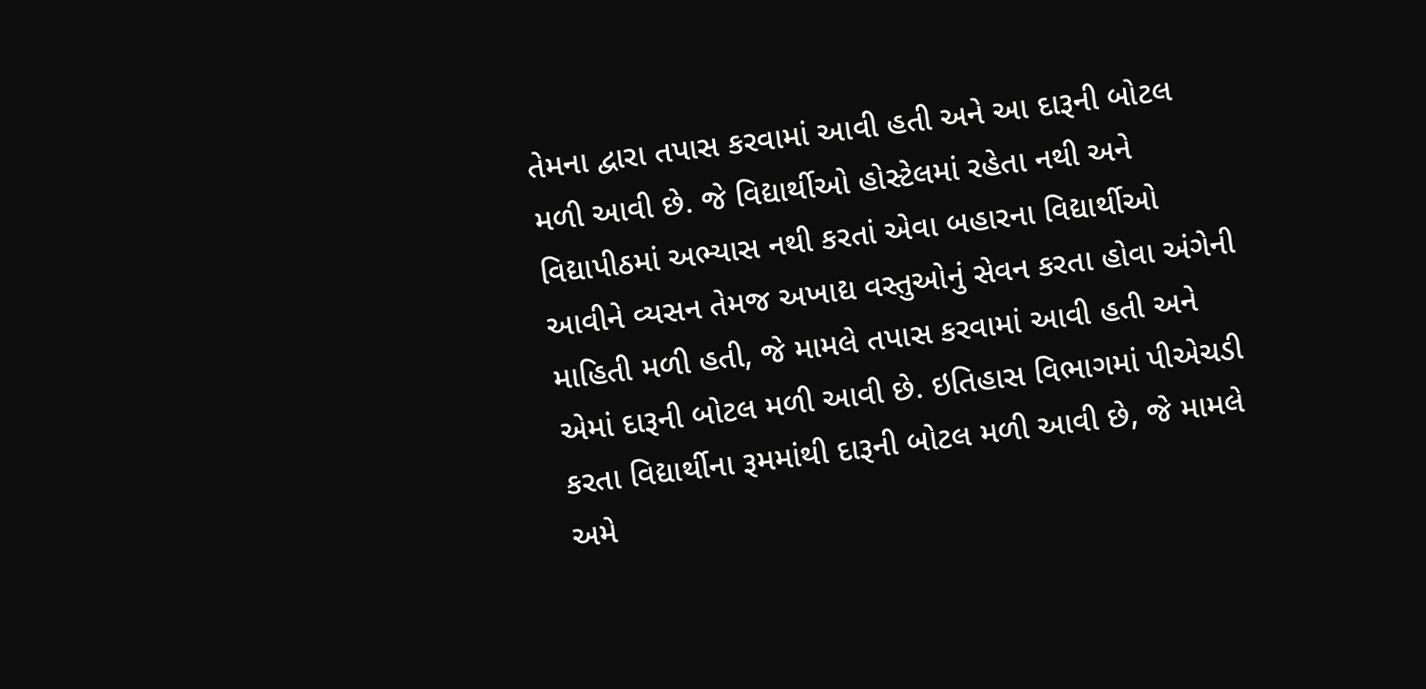તેમના દ્વારા તપાસ કરવામાં આવી હતી અને આ દારૂની બોટલ મળી આવી છે. જે વિદ્યાર્થીઓ હોસ્ટેલમાં રહેતા નથી અને વિદ્યાપીઠમાં અભ્યાસ નથી કરતાં એવા બહારના વિદ્યાર્થીઓ આવીને વ્યસન તેમજ અખાદ્ય વસ્તુઓનું સેવન કરતા હોવા અંગેની માહિતી મળી હતી, જે મામલે તપાસ કરવામાં આવી હતી અને એમાં દારૂની બોટલ મળી આવી છે. ઇતિહાસ વિભાગમાં પીએચડી કરતા વિદ્યાર્થીના રૂમમાંથી દારૂની બોટલ મળી આવી છે, જે મામલે અમે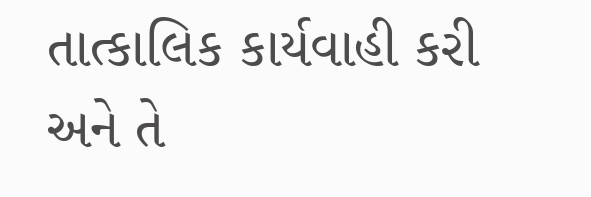તાત્કાલિક કાર્યવાહી કરી અને તે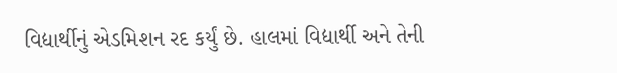વિદ્યાર્થીનું એડમિશન રદ કર્યું છે. હાલમાં વિદ્યાર્થી અને તેની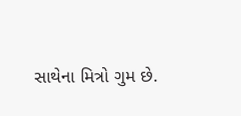સાથેના મિત્રો ગુમ છે.